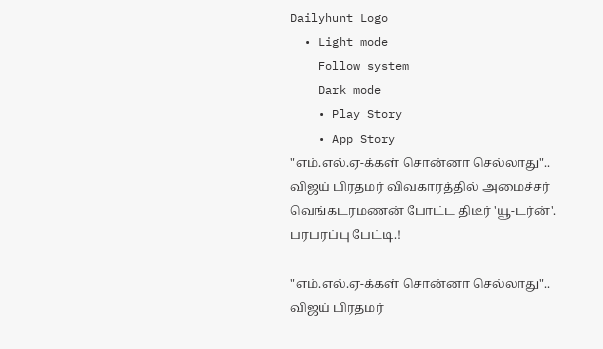Dailyhunt Logo
  • Light mode
    Follow system
    Dark mode
    • Play Story
    • App Story
"எம்.எல்.ஏ-க்கள் சொன்னா செல்லாது".. விஜய் பிரதமர் விவகாரத்தில் அமைச்சர் வெங்கடரமணன் போட்ட திடீர் 'யூ-டர்ன்'. பரபரப்பு பேட்டி.!

"எம்.எல்.ஏ-க்கள் சொன்னா செல்லாது".. விஜய் பிரதமர்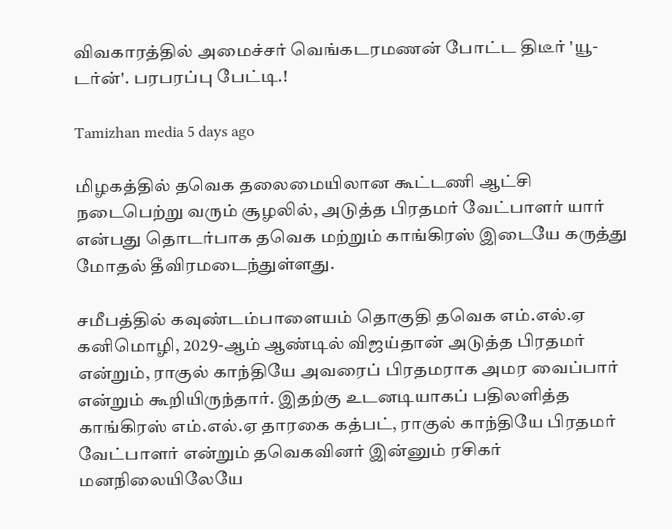விவகாரத்தில் அமைச்சர் வெங்கடரமணன் போட்ட திடீர் 'யூ-டர்ன்'. பரபரப்பு பேட்டி.!

Tamizhan media 5 days ago

மிழகத்தில் தவெக தலைமையிலான கூட்டணி ஆட்சி நடைபெற்று வரும் சூழலில், அடுத்த பிரதமர் வேட்பாளர் யார் என்பது தொடர்பாக தவெக மற்றும் காங்கிரஸ் இடையே கருத்து மோதல் தீவிரமடைந்துள்ளது.

சமீபத்தில் கவுண்டம்பாளையம் தொகுதி தவெக எம்.எல்.ஏ கனிமொழி, 2029-ஆம் ஆண்டில் விஜய்தான் அடுத்த பிரதமர் என்றும், ராகுல் காந்தியே அவரைப் பிரதமராக அமர வைப்பார் என்றும் கூறியிருந்தார். இதற்கு உடனடியாகப் பதிலளித்த காங்கிரஸ் எம்.எல்.ஏ தாரகை கத்பட், ராகுல் காந்தியே பிரதமர் வேட்பாளர் என்றும் தவெகவினர் இன்னும் ரசிகர் மனநிலையிலேயே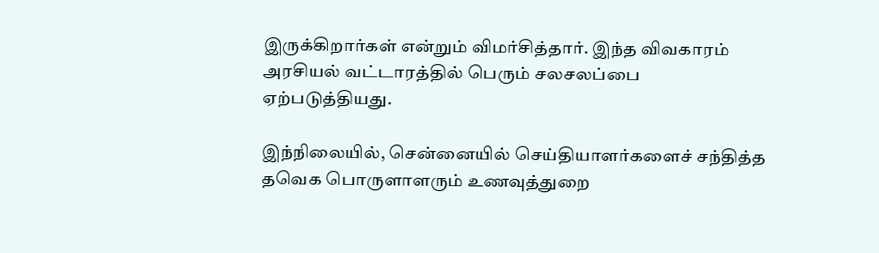இருக்கிறார்கள் என்றும் விமர்சித்தார். இந்த விவகாரம் அரசியல் வட்டாரத்தில் பெரும் சலசலப்பை ஏற்படுத்தியது.

இந்நிலையில், சென்னையில் செய்தியாளர்களைச் சந்தித்த தவெக பொருளாளரும் உணவுத்துறை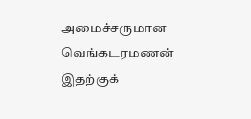அமைச்சருமான வெங்கடரமணன் இதற்குக்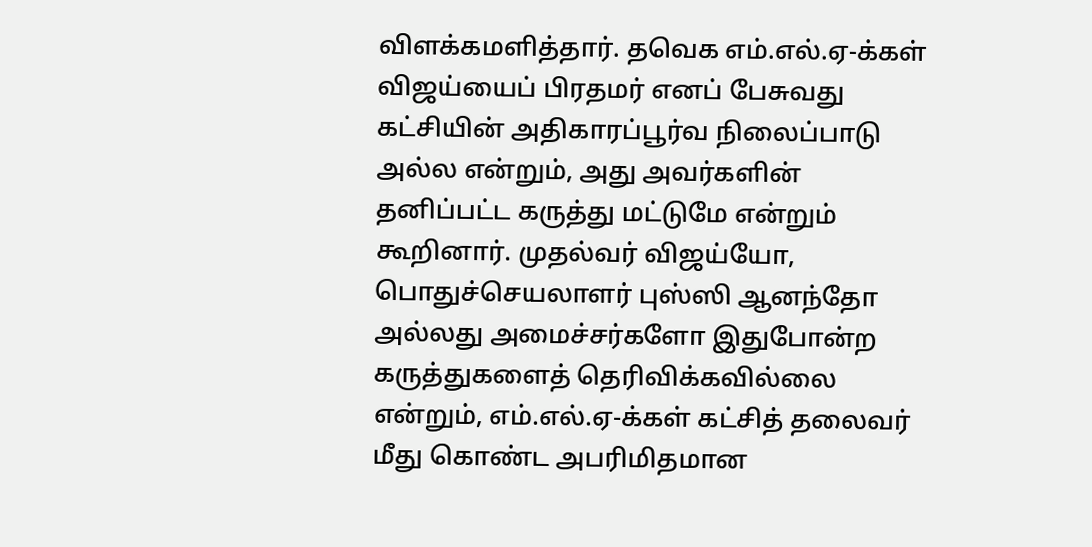விளக்கமளித்தார். தவெக எம்.எல்.ஏ-க்கள் விஜய்யைப் பிரதமர் எனப் பேசுவது கட்சியின் அதிகாரப்பூர்வ நிலைப்பாடு அல்ல என்றும், அது அவர்களின் தனிப்பட்ட கருத்து மட்டுமே என்றும் கூறினார். முதல்வர் விஜய்யோ, பொதுச்செயலாளர் புஸ்ஸி ஆனந்தோ அல்லது அமைச்சர்களோ இதுபோன்ற கருத்துகளைத் தெரிவிக்கவில்லை என்றும், எம்.எல்.ஏ-க்கள் கட்சித் தலைவர் மீது கொண்ட அபரிமிதமான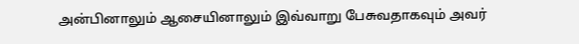அன்பினாலும் ஆசையினாலும் இவ்வாறு பேசுவதாகவும் அவர்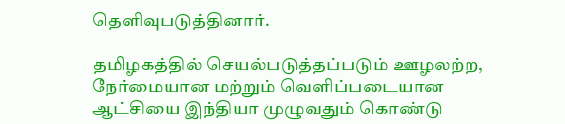தெளிவுபடுத்தினார்.

தமிழகத்தில் செயல்படுத்தப்படும் ஊழலற்ற, நேர்மையான மற்றும் வெளிப்படையான ஆட்சியை இந்தியா முழுவதும் கொண்டு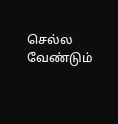செல்ல வேண்டும்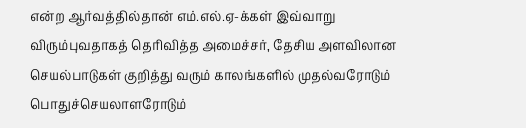என்ற ஆர்வத்தில்தான் எம்.எல்.ஏ-க்கள் இவ்வாறு விரும்புவதாகத் தெரிவித்த அமைச்சர், தேசிய அளவிலான செயல்பாடுகள் குறித்து வரும் காலங்களில் முதல்வரோடும் பொதுச்செயலாளரோடும்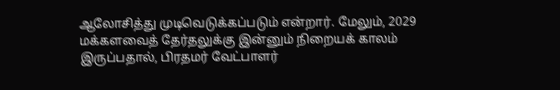ஆலோசித்து முடிவெடுக்கப்படும் என்றார். மேலும், 2029 மக்களவைத் தேர்தலுக்கு இன்னும் நிறையக் காலம் இருப்பதால், பிரதமர் வேட்பாளர்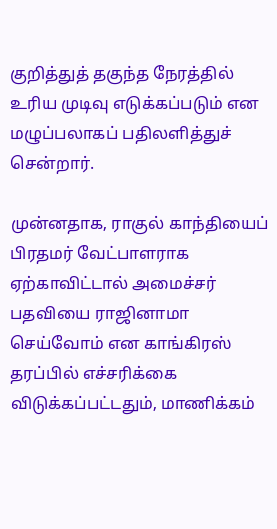குறித்துத் தகுந்த நேரத்தில் உரிய முடிவு எடுக்கப்படும் என மழுப்பலாகப் பதிலளித்துச் சென்றார்.

முன்னதாக, ராகுல் காந்தியைப் பிரதமர் வேட்பாளராக ஏற்காவிட்டால் அமைச்சர் பதவியை ராஜினாமா செய்வோம் என காங்கிரஸ் தரப்பில் எச்சரிக்கை விடுக்கப்பட்டதும், மாணிக்கம்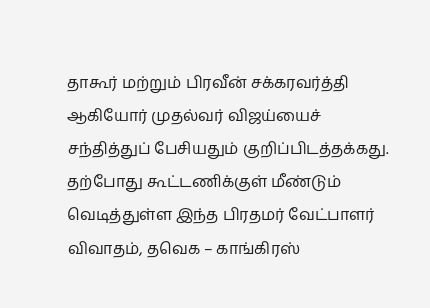தாகூர் மற்றும் பிரவீன் சக்கரவர்த்தி ஆகியோர் முதல்வர் விஜய்யைச் சந்தித்துப் பேசியதும் குறிப்பிடத்தக்கது. தற்போது கூட்டணிக்குள் மீண்டும் வெடித்துள்ள இந்த பிரதமர் வேட்பாளர் விவாதம், தவெக – காங்கிரஸ்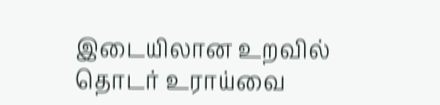இடையிலான உறவில் தொடர் உராய்வை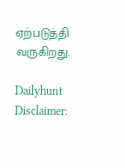ஏற்படுத்தி வருகிறது.

Dailyhunt
Disclaimer: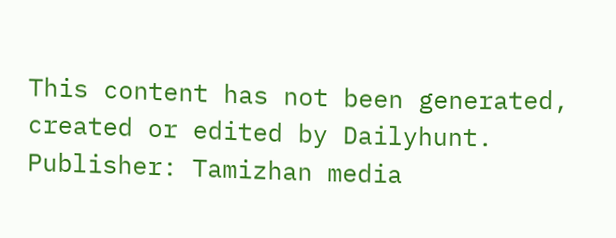This content has not been generated, created or edited by Dailyhunt. Publisher: Tamizhan media